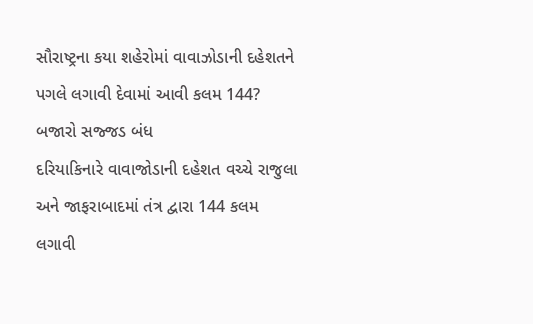સૌરાષ્ટ્રના કયા શહેરોમાં વાવાઝોડાની દહેશતને પગલે લગાવી દેવામાં આવી કલમ 144? બજારો સજ્જડ બંધ
દરિયાકિનારે વાવાજોડાની દહેશત વચ્ચે રાજુલા અને જાફરાબાદમાં તંત્ર દ્વારા 144 કલમ લગાવી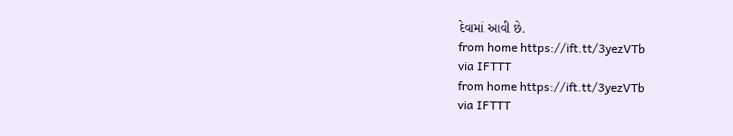દેવામાં આવી છે.
from home https://ift.tt/3yezVTb
via IFTTT
from home https://ift.tt/3yezVTb
via IFTTT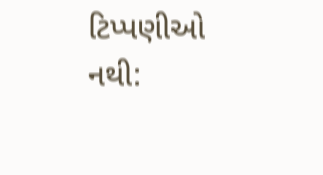ટિપ્પણીઓ નથી: